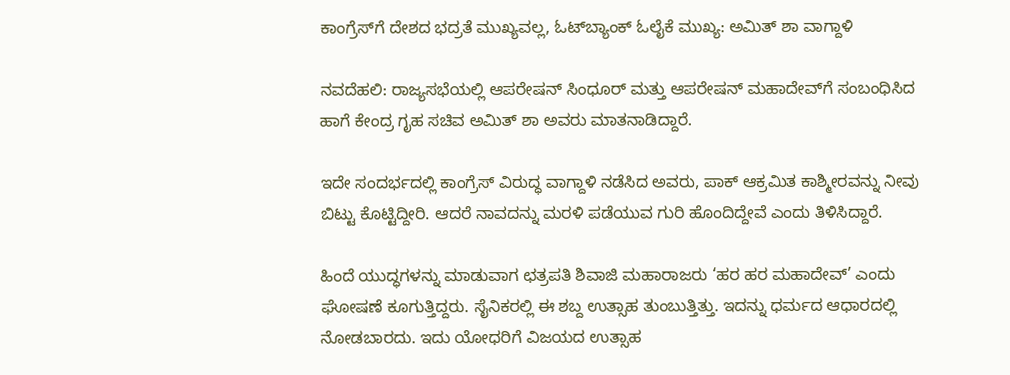ಕಾಂಗ್ರೆಸ್‌ಗೆ ದೇಶದ ಭದ್ರತೆ ಮುಖ್ಯವಲ್ಲ, ಓಟ್‌ಬ್ಯಾಂಕ್ ಓಲೈಕೆ ಮುಖ್ಯ: ಅಮಿತ್ ಶಾ ವಾಗ್ದಾಳಿ

ನವದೆಹಲಿ: ರಾಜ್ಯಸಭೆಯಲ್ಲಿ ಆಪರೇಷನ್ ಸಿಂಧೂರ್ ಮತ್ತು ಆಪರೇಷನ್ ಮಹಾದೇವ್‌ಗೆ ಸಂಬಂಧಿಸಿದ ಹಾಗೆ ಕೇಂದ್ರ ಗೃಹ ಸಚಿವ ಅಮಿತ್ ಶಾ ಅವರು ಮಾತನಾಡಿದ್ದಾರೆ.

ಇದೇ ಸಂದರ್ಭದಲ್ಲಿ ಕಾಂಗ್ರೆಸ್ ವಿರುದ್ಧ ವಾಗ್ದಾಳಿ ನಡೆಸಿದ ಅವರು, ಪಾಕ್ ಆಕ್ರಮಿತ ಕಾಶ್ಮೀರವನ್ನು ನೀವು ಬಿಟ್ಟು ಕೊಟ್ಟಿದ್ದೀರಿ. ಆದರೆ ನಾವದನ್ನು ಮರಳಿ ಪಡೆಯುವ ಗುರಿ ಹೊಂದಿದ್ದೇವೆ ಎಂದು ತಿಳಿಸಿದ್ದಾರೆ.

ಹಿಂದೆ ಯುದ್ಧಗಳನ್ನು ಮಾಡುವಾಗ ಛತ್ರಪತಿ ಶಿವಾಜಿ ಮಹಾರಾಜರು ‘ಹರ ಹರ ಮಹಾದೇವ್’ ಎಂದು ಘೋಷಣೆ ಕೂಗುತ್ತಿದ್ದರು. ಸೈನಿಕರಲ್ಲಿ ಈ ಶಬ್ದ ಉತ್ಸಾಹ ತುಂಬುತ್ತಿತ್ತು. ಇದನ್ನು ಧರ್ಮದ ಆಧಾರದಲ್ಲಿ ನೋಡಬಾರದು. ಇದು ಯೋಧರಿಗೆ ‌ವಿಜಯದ ಉತ್ಸಾಹ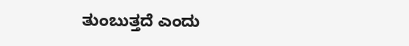ತುಂಬುತ್ತದೆ ಎಂದು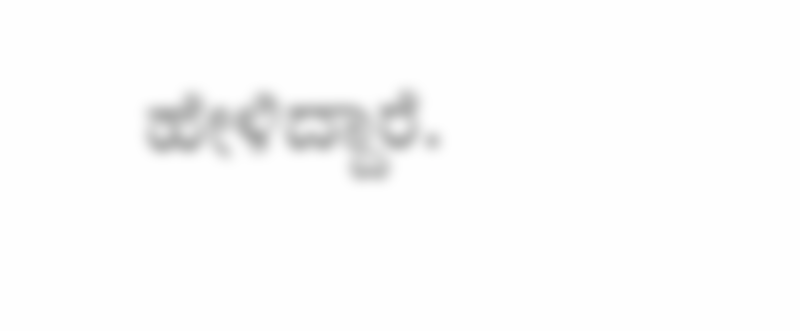ಹೇಳಿದ್ದಾರೆ.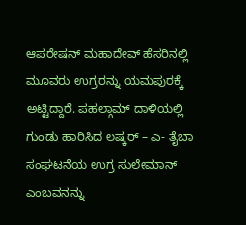ಆಪರೇಷನ್ ಮಹಾದೇವ್ ಹೆಸರಿನಲ್ಲಿ ಮೂವರು ಉಗ್ರರನ್ನು ಯಮಪುರಕ್ಕೆ ಅಟ್ಟಿದ್ದಾರೆ. ಪಹಲ್ಗಾಮ್ ದಾಳಿಯಲ್ಲಿ ಗುಂಡು ಹಾರಿಸಿದ ಲಷ್ಕರ್ – ಎ- ತೈಬಾ ಸಂಘಟನೆಯ ಉಗ್ರ ಸುಲೇಮಾನ್ ಎಂಬವನನ್ನು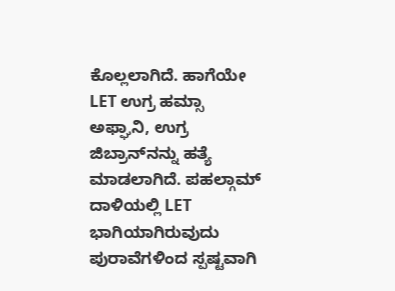ಕೊಲ್ಲಲಾಗಿದೆ. ಹಾಗೆಯೇ LET ಉಗ್ರ ಹಮ್ಸಾ ಅಫ್ಘಾನಿ, ಉಗ್ರ ಜಿಬ್ರಾನ್‌ನನ್ನು ಹತ್ಯೆ ಮಾಡಲಾಗಿದೆ. ಪಹಲ್ಗಾಮ್ ದಾಳಿಯಲ್ಲಿ LET ಭಾಗಿಯಾಗಿರುವುದು ಪುರಾವೆಗಳಿಂದ ಸ್ಪಷ್ಟವಾಗಿ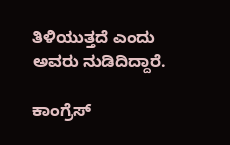ತಿಳಿಯುತ್ತದೆ ಎಂದು ಅವರು ನುಡಿದಿದ್ದಾರೆ.

ಕಾಂಗ್ರೆಸ್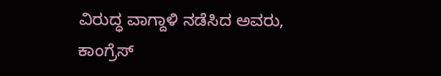ವಿರುದ್ಧ ವಾಗ್ದಾಳಿ ನಡೆಸಿದ ಅವರು, ಕಾಂಗ್ರೆಸ್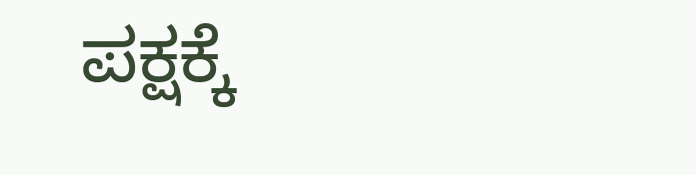ಪಕ್ಷಕ್ಕೆ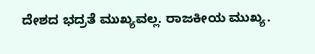ದೇಶದ ಭದ್ರತೆ ಮುಖ್ಯವಲ್ಲ. ರಾಜಕೀಯ ಮುಖ್ಯ.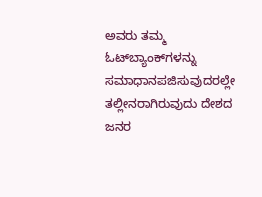ಅವರು ತಮ್ಮ ಓಟ್‌ಬ್ಯಾಂಕ್‌ಗಳನ್ನು ಸಮಾಧಾನಪಜಿಸುವುದರಲ್ಲೇ ತಲ್ಲೀನರಾಗಿರುವುದು ದೇಶದ ಜನರ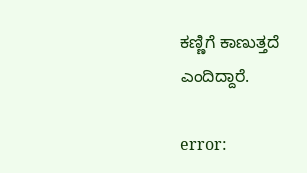ಕಣ್ಣಿಗೆ ಕಾಣುತ್ತದೆ ಎಂದಿದ್ದಾರೆ.

error: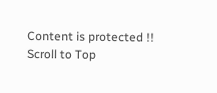Content is protected !!
Scroll to Top